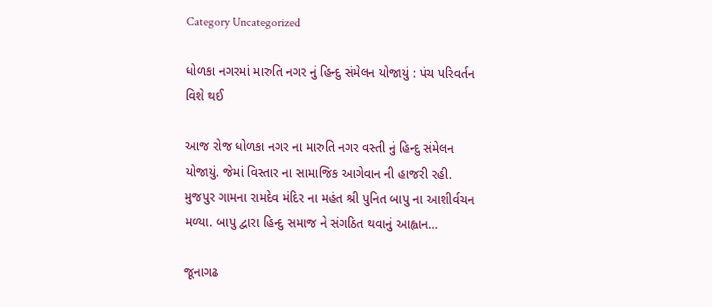Category Uncategorized

ધોળકા નગરમાં મારુતિ નગર નું હિન્દુ સંમેલન યોજાયું : પંચ પરિવર્તન વિશે થઈ

આજ રોજ ધોળકા નગર ના મારુતિ નગર વસ્તી નું હિન્દુ સંમેલન યોજાયું. જેમાં વિસ્તાર ના સામાજિક આગેવાન ની હાજરી રહી. મુજપુર ગામના રામદેવ મંદિર ના મહંત શ્રી પુનિત બાપુ ના આશીર્વચન મળ્યા. બાપુ દ્વારા હિન્દુ સમાજ ને સંગઠિત થવાનું આહ્વાન…

જૂનાગઢ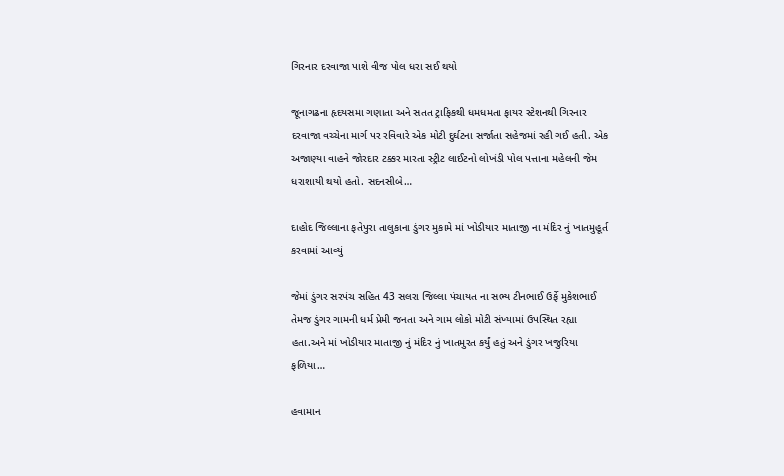ગિરનાર દરવાજા પાશે વીજ પોલ ધરા સઈ થયો

જૂનાગઢના હૃદયસમા ગણાતા અને સતત ટ્રાફિકથી ધમધમતા ફાયર સ્ટેશનથી ગિરનાર દરવાજા વચ્ચેના માર્ગ પર રવિવારે એક મોટી દુર્ઘટના સર્જાતા સહેજમાં રહી ગઈ હતી. એક અજાણ્યા વાહને જોરદાર ટક્કર મારતા સ્ટ્રીટ લાઈટનો લોખંડી પોલ પત્તાના મહેલની જેમ ધરાશાયી થયો હતો. સદનસીબે…

દાહોદ જિલ્લાના ફતેપુરા તાલુકાના ડુંગર મુકામે માં ખોડીયાર માતાજી ના મંદિર નું ખાતમુહૂર્ત કરવામાં આવ્યું

જેમાં ડુંગર સરપંચ સહિત 43 સલરા જિલ્લા પંચાયત ના સભ્ય ટીનભાઈ ઉર્ફે મુકેશભાઈ તેમજ ડુંગર ગામની ધર્મ પ્રેમી જનતા અને ગામ લોકો મોટી સંખ્યામાં ઉપસ્થિત રહ્યા હતા.અને માં ખોડીયાર માતાજી નું મંદિર નું ખાતમુરત કર્યું હતું અને ડુંગર ખજુરિયા ફળિયા…

હવામાન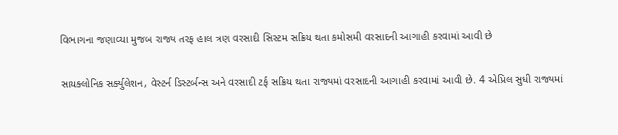વિભાગના જણાવ્યા મુજબ રાજ્ય તરફ હાલ ત્રણ વરસાદી સિસ્ટમ સક્રિય થતા કમોસમી વરસાદની આગાહી કરવામાં આવી છે

સાયક્લોનિક સર્ક્યુલેશન, વેસ્ટર્ન ડિસ્ટર્બન્સ અને વરસાદી ટર્ફ સક્રિય થતા રાજ્યમાં વરસાદની આગાહી કરવામાં આવી છે. 4 એપ્રિલ સુધી રાજ્યમાં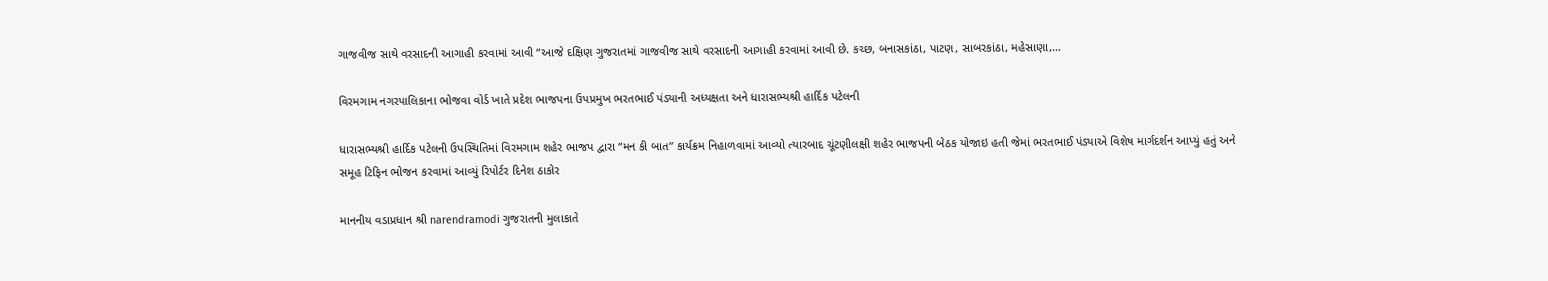ગાજવીજ સાથે વરસાદની આગાહી કરવામાં આવી “આજે દક્ષિણ ગુજરાતમાં ગાજવીજ સાથે વરસાદની આગાહી કરવામાં આવી છે. કચ્છ, બનાસકાંઠા, પાટણ, સાબરકાંઠા, મહેસાણા,…

વિરમગામ નગરપાલિકાના ભોજવા વોર્ડ ખાતે પ્રદેશ ભાજપના ઉપપ્રમુખ ભરતભાઈ પંડ્યાની અધ્યક્ષતા અને ધારાસભ્યશ્રી હાર્દિક પટેલની

ધારાસભ્યશ્રી હાર્દિક પટેલની ઉપસ્થિતિમાં વિરમગામ શહેર ભાજપ દ્વારા “મન કી બાત” કાર્યક્રમ નિહાળવામાં આવ્યો ત્યારબાદ ચૂંટણીલક્ષી શહેર ભાજપની બેઠક યોજાઇ હતી જેમાં ભરતભાઈ પંડ્યાએ વિશેષ માર્ગદર્શન આપ્યું હતું અને સમૂહ ટિફિન ભોજન કરવામાં આવ્યું રિપોર્ટર દિનેશ ઠાકોર

માનનીય વડાપ્રધાન શ્રી narendramodi ગુજરાતની મુલાકાતે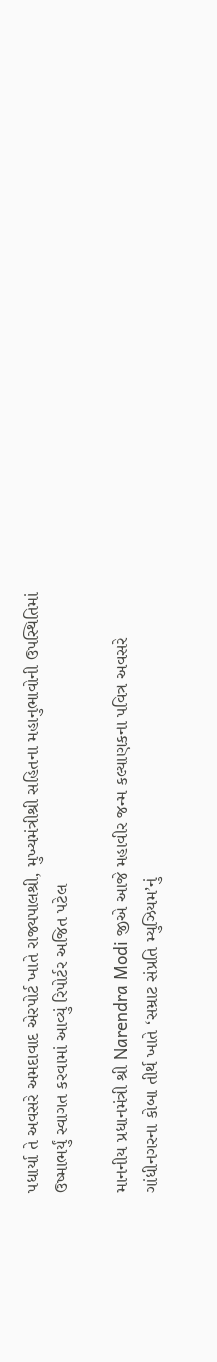પધાર્યા તે અવસરે અમદાવાદ એરપોર્ટ ખાતે રાજ્યપાલશ્રી, મુખ્યમંત્રીશ્રી સહિતના મહાનુભાવોની ઉપસ્થિતિમાં ઉષ્માભર્યું સ્વાગત કરવામાં આવ્યું રિપોર્ટર અજિત પટેલ

માનનીય પ્રધાનમંત્રી શ્રી Narendra Modi જીએ આજે મહાવીર જન્મ કલ્યાણકના પવિત્ર અવસરે ગાંધીનગરના કોબા તીર્થ ખાતે ‘સમ્રાટ સંપ્રતિ મ્યુઝિયમ’નું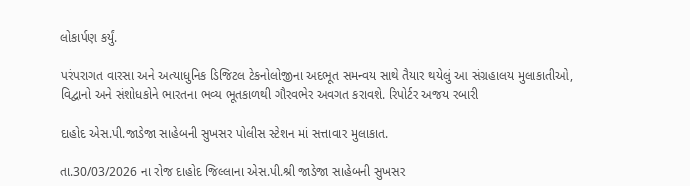લોકાર્પણ કર્યું.

પરંપરાગત વારસા અને અત્યાધુનિક ડિજિટલ ટેકનોલોજીના અદભૂત સમન્વય સાથે તૈયાર થયેલું આ સંગ્રહાલય મુલાકાતીઓ, વિદ્વાનો અને સંશોધકોને ભારતના ભવ્ય ભૂતકાળથી ગૌરવભેર અવગત કરાવશે. રિપોર્ટર અજય રબારી

દાહોદ એસ.પી.જાડેજા સાહેબની સુખસર પોલીસ સ્ટેશન માં સત્તાવાર મુલાકાત.

તા.30/03/2026 ના રોજ દાહોદ જિલ્લાના એસ.પી.શ્રી જાડેજા સાહેબની સુખસર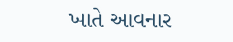ખાતે આવનાર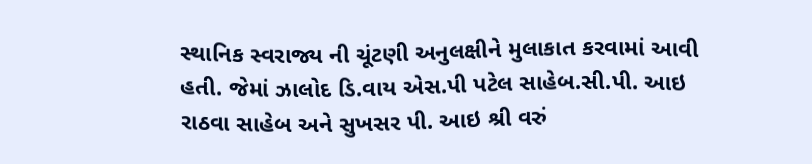સ્થાનિક સ્વરાજ્ય ની ચૂંટણી અનુલક્ષીને મુલાકાત કરવામાં આવી હતી. જેમાં ઝાલોદ ડિ.વાય એસ.પી પટેલ સાહેબ.સી.પી. આઇ રાઠવા સાહેબ અને સુખસર પી. આઇ શ્રી વરું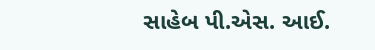સાહેબ પી.એસ. આઈ.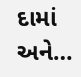દામાં અને…